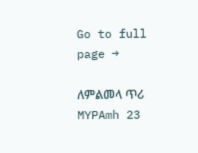Go to full page →

ለምልመላ ጥሪ MYPAmh 23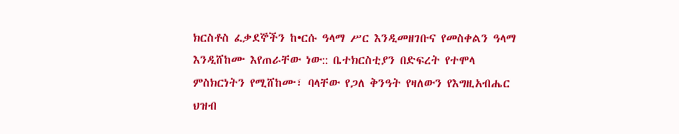ክርስቶስ ፈቃደኞችን ከ•ርሱ ዓላማ ሥር እንዲመዘገቡና የመስቀልን ዓላማ እንዲሸከሙ እየጠራቸው ነው:: ቤተክርስቲያን በድፍረት የተሞላ ምስክርነትን የሚሸከሙ፣ ባላቸው የጋለ ቅንዓት የዛለውን የእግዚአብሔር ህዝብ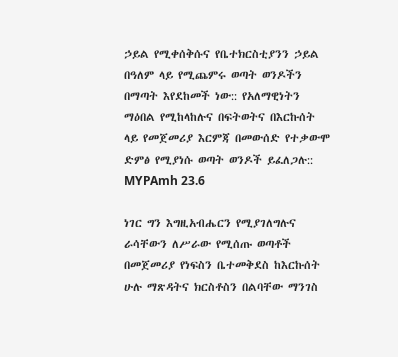ኃይል የሚቀሰቅሱና የቤተክርስቲያንን ኃይል በዓለም ላይ የሚጨምሩ ወጣት ወንዶችን በማጣት እየደከመች ነው:: የአለማዊነትን ማዕበል የሚከላከሉና በፍትወትና በእርኩሰት ላይ የመጀመሪያ እርምጃ በመውሰድ የተቃውሞ ድምፅ የሚያነሱ ወጣት ወንዶች ይፈለጋሉ:: MYPAmh 23.6

ነገር ግን እግዚአብሔርን የሚያገለግሉና ራሳቸውን ለሥራው የሚሰጡ ወጣቶች በመጀመሪያ የነፍስን ቤተመቅደስ ከእርኩሰት ሁሉ ማጽዳትና ክርስቶስን በልባቸው ማንገስ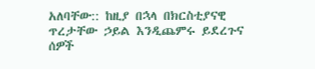አለባቸው:: ከዚያ በኋላ በክርስቲያናዊ ጥረታቸው ኃይል እንዲጨምሩ ይደረጉና ሰዎች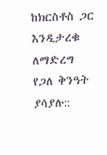ከክርስቶስ ጋር እንዲታረቁ ለማድረግ የጋለ ቅንዓት ያሳያሉ::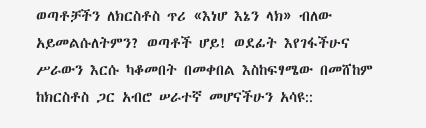ወጣቶቻችን ለክርስቶስ ጥሪ «እነሆ እኔን ላክ» ብለው አይመልሱለትምን? ወጣቶች ሆይ! ወደፊት እየገፋችሁና ሥራውን እርሱ ካቆመበት በመቀበል እስከፍፃሜው በመሸከም ከክርስቶስ ጋር አብሮ ሠራተኛ መሆናችሁን አሳዩ::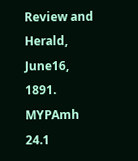Review and Herald, June16, 1891. MYPAmh 24.1